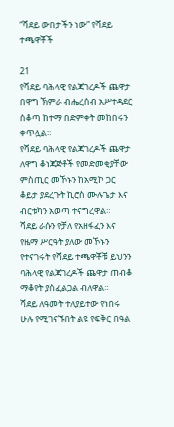“ሻደይ ውበታችን ነው” የሻደይ ተጫዋቾች

21
የሻደይ ባሕላዊ የልጃገረዶች ጨዋታ በዋግ ኽምራ ብሔረሰብ አሥተዳደር ሰቆጣ ከተማ በድምቀት መከበሩን ቀጥሏል።
የሻደይ ባሕላዊ የልጃገረዶች ጨዋታ ለዋግ ቆነጃጅቶች የመድመቂያቸው ምስጢር መኾኑን ከአሚኮ ጋር ቆይታ ያደረጉት ኪሮስ ሙሉጌታ እና ብርቱካን አወጣ ተናግረዋል።
ሻደይ ራሱን የቻለ የአዘፋፈን እና የዜማ ሥርዓት ያለው መኾኑን የተናገሩት የሻደይ ተጫዋቾቹ ይህንን ባሕላዊ የልጃገረዶች ጨዋታ ጠብቆ ማቆየት ያስፈልጋል ብለዋል።
ሻደይ ለዓመት ተለያይተው የነበሩ ሁሉ የሚገናኙበት ልዩ የፍቅር በዓል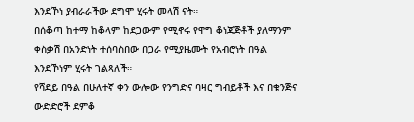እንደኾነ ያብራራችው ደግሞ ሂሩት መላሽ ናት።
በሰቆጣ ከተማ ከቆላም ከደጋውም የሚኖሩ የዋግ ቆነጃጅቶች ያለማንም ቀስቃሽ በአንድነት ተሰባስበው በጋራ የሚያዜሙት የአብሮነት በዓል እንደኾነም ሂሩት ገልጻለች።
የሻደይ በዓል በሁለተኛ ቀን ውሎው የንግድና ባዛር ግብይቶች እና በቁንጅና ውድድሮች ደምቆ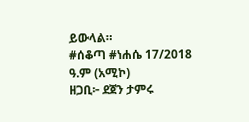ይውላል።
#ሰቆጣ #ነሐሴ 17/2018 ዓ.ም (አሚኮ)
ዘጋቢ፦ ደጀን ታምሩ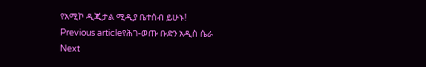የአሚኮ ዲጂታል ሚዲያ ቤተሰብ ይሁኑ!
Previous articleየሕገ-ወጡ ቡድን አዲስ ሴራ
Next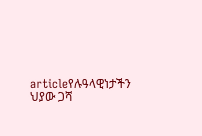articleየሉዓላዊነታችን ህያው ጋሻ